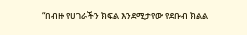“በብዙ የሀገራችን ክፍል እንደሚታየው የደቡብ ክልል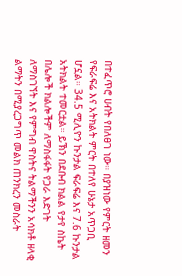በተፈጥሮ ሀብት የበለፀገ ነው። በያዝነው የምርት ዘመን የፍራፍሬ እና አትክልት ምርት በተለየ ሁኔታ አጥጋቢ ሆኗል። 34.5 ሚሊዮን ኩንታል ፍራፍሬ እና 7.6 ኩንታል አትክልት ተመርቷል። ይኽን በደቡብ ክልል የታየ ስኬት በሌሎች ክልሎችም ለማስፋፋት የጋራ እድገት ለማስገኘት እና የምግብ ዋስትና ትልማችንን አሳክቶ ዘላቂ ልማትን በሚያረጋግጥ መልክ ጠንክረን መስራት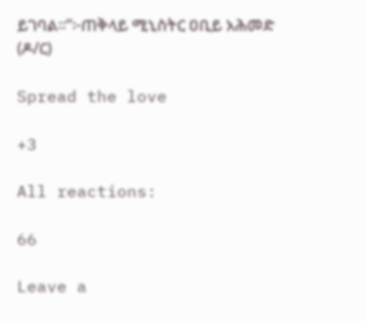ይገባል።”፦ጠቅላይ ሚኒስትር ዐቢይ አሕመድ (ዶ/ር)

Spread the love

+3

All reactions:

66

Leave a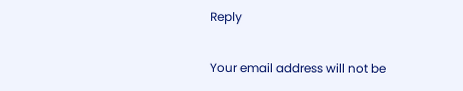Reply

Your email address will not be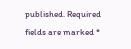published. Required fields are marked *